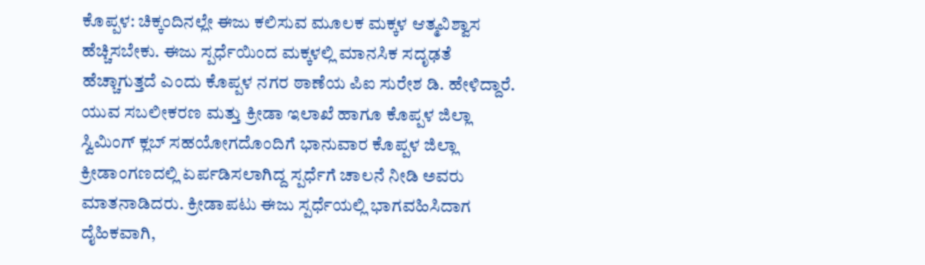ಕೊಪ್ಪಳ: ಚಿಕ್ಕಂದಿನಲ್ಲೇ ಈಜು ಕಲಿಸುವ ಮೂಲಕ ಮಕ್ಕಳ ಆತ್ಮವಿಶ್ವಾಸ ಹೆಚ್ಚಿಸಬೇಕು. ಈಜು ಸ್ಪರ್ಧೆಯಿಂದ ಮಕ್ಕಳಲ್ಲಿ ಮಾನಸಿಕ ಸದೃಢತೆ ಹೆಚ್ಚಾಗುತ್ತದೆ ಎಂದು ಕೊಪ್ಪಳ ನಗರ ಠಾಣೆಯ ಪಿಐ ಸುರೇಶ ಡಿ. ಹೇಳಿದ್ದಾರೆ.
ಯುವ ಸಬಲೀಕರಣ ಮತ್ತು ಕ್ರೀಡಾ ಇಲಾಖೆ ಹಾಗೂ ಕೊಪ್ಪಳ ಜಿಲ್ಲಾ ಸ್ವಿಮಿಂಗ್ ಕ್ಲಬ್ ಸಹಯೋಗದೊಂದಿಗೆ ಭಾನುವಾರ ಕೊಪ್ಪಳ ಜಿಲ್ಲಾ ಕ್ರೀಡಾಂಗಣದಲ್ಲಿ ಏರ್ಪಡಿಸಲಾಗಿದ್ದ ಸ್ಪರ್ಧೆಗೆ ಚಾಲನೆ ನೀಡಿ ಅವರು ಮಾತನಾಡಿದರು. ಕ್ರೀಡಾಪಟು ಈಜು ಸ್ಪರ್ಧೆಯಲ್ಲಿ ಭಾಗವಹಿಸಿದಾಗ ದೈಹಿಕವಾಗಿ,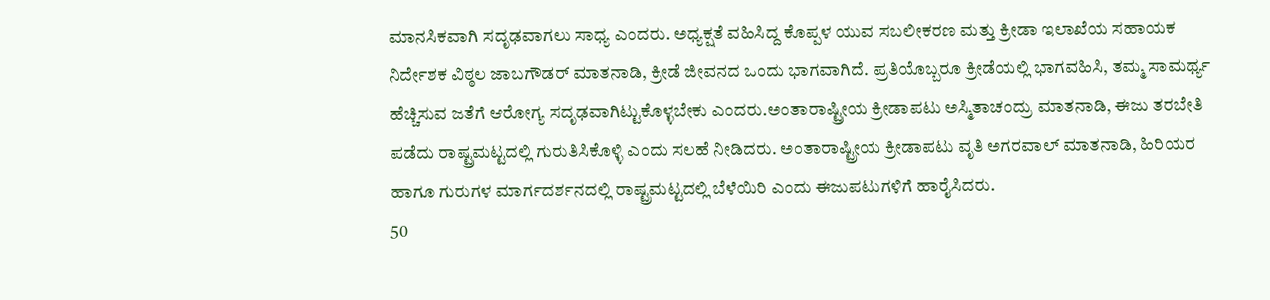ಮಾನಸಿಕವಾಗಿ ಸದೃಢವಾಗಲು ಸಾಧ್ಯ ಎಂದರು. ಅಧ್ಯಕ್ಷತೆ ವಹಿಸಿದ್ದ ಕೊಪ್ಪಳ ಯುವ ಸಬಲೀಕರಣ ಮತ್ತು ಕ್ರೀಡಾ ಇಲಾಖೆಯ ಸಹಾಯಕ ನಿರ್ದೇಶಕ ವಿಠ್ಠಲ ಜಾಬಗೌಡರ್ ಮಾತನಾಡಿ, ಕ್ರೀಡೆ ಜೀವನದ ಒಂದು ಭಾಗವಾಗಿದೆ. ಪ್ರತಿಯೊಬ್ಬರೂ ಕ್ರೀಡೆಯಲ್ಲಿ ಭಾಗವಹಿಸಿ, ತಮ್ಮ ಸಾಮರ್ಥ್ಯ ಹೆಚ್ಚಿಸುವ ಜತೆಗೆ ಆರೋಗ್ಯ ಸದೃಢವಾಗಿಟ್ಟುಕೊಳ್ಳಬೇಕು ಎಂದರು.ಅಂತಾರಾಷ್ಟ್ರೀಯ ಕ್ರೀಡಾಪಟು ಅಸ್ಮಿತಾಚಂದ್ರು ಮಾತನಾಡಿ, ಈಜು ತರಬೇತಿ ಪಡೆದು ರಾಷ್ಟ್ರಮಟ್ಟದಲ್ಲಿ ಗುರುತಿಸಿಕೊಳ್ಳಿ ಎಂದು ಸಲಹೆ ನೀಡಿದರು. ಅಂತಾರಾಷ್ಟ್ರೀಯ ಕ್ರೀಡಾಪಟು ವೃತಿ ಅಗರವಾಲ್ ಮಾತನಾಡಿ, ಹಿರಿಯರ ಹಾಗೂ ಗುರುಗಳ ಮಾರ್ಗದರ್ಶನದಲ್ಲಿ ರಾಷ್ಟ್ರಮಟ್ಟದಲ್ಲಿ ಬೆಳೆಯಿರಿ ಎಂದು ಈಜುಪಟುಗಳಿಗೆ ಹಾರೈಸಿದರು.
50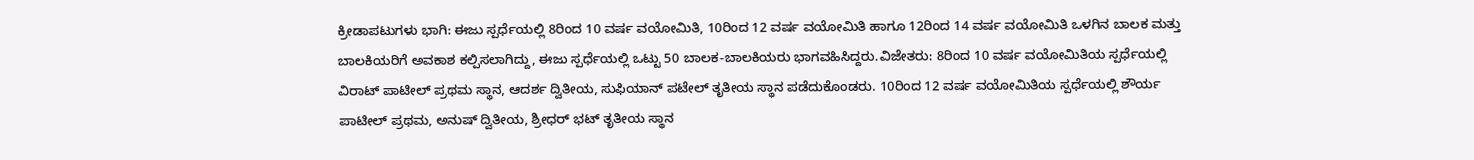ಕ್ರೀಡಾಪಟುಗಳು ಭಾಗಿ: ಈಜು ಸ್ಪರ್ಧೆಯಲ್ಲಿ 8ರಿಂದ 10 ವರ್ಷ ವಯೋಮಿತಿ, 10ರಿಂದ 12 ವರ್ಷ ವಯೋಮಿತಿ ಹಾಗೂ 12ರಿಂದ 14 ವರ್ಷ ವಯೋಮಿತಿ ಒಳಗಿನ ಬಾಲಕ ಮತ್ತು ಬಾಲಕಿಯರಿಗೆ ಅವಕಾಶ ಕಲ್ಪಿಸಲಾಗಿದ್ದು, ಈಜು ಸ್ಪರ್ಧೆಯಲ್ಲಿ ಒಟ್ಟು 50 ಬಾಲಕ-ಬಾಲಕಿಯರು ಭಾಗವಹಿಸಿದ್ದರು.ವಿಜೇತರು: 8ರಿಂದ 10 ವರ್ಷ ವಯೋಮಿತಿಯ ಸ್ಪರ್ಧೆಯಲ್ಲಿ ವಿರಾಟ್ ಪಾಟೀಲ್ ಪ್ರಥಮ ಸ್ಥಾನ, ಆದರ್ಶ ದ್ವಿತೀಯ, ಸುಫಿಯಾನ್ ಪಟೇಲ್ ತೃತೀಯ ಸ್ಥಾನ ಪಡೆದುಕೊಂಡರು. 10ರಿಂದ 12 ವರ್ಷ ವಯೋಮಿತಿಯ ಸ್ಪರ್ಧೆಯಲ್ಲಿ ಶೌರ್ಯ ಪಾಟೀಲ್ ಪ್ರಥಮ, ಅನುಷ್ ದ್ವಿತೀಯ, ಶ್ರೀಧರ್ ಭಟ್ ತೃತೀಯ ಸ್ಥಾನ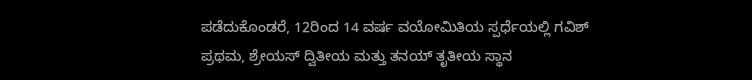ಪಡೆದುಕೊಂಡರೆ, 12ರಿಂದ 14 ವರ್ಷ ವಯೋಮಿತಿಯ ಸ್ಪರ್ಧೆಯಲ್ಲಿ ಗವಿಶ್ ಪ್ರಥಮ, ಶ್ರೇಯಸ್ ದ್ವಿತೀಯ ಮತ್ತು ತನಯ್ ತೃತೀಯ ಸ್ಥಾನ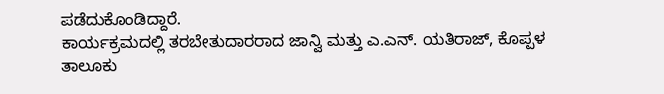ಪಡೆದುಕೊಂಡಿದ್ದಾರೆ.
ಕಾರ್ಯಕ್ರಮದಲ್ಲಿ ತರಬೇತುದಾರರಾದ ಜಾನ್ವಿ ಮತ್ತು ಎ.ಎನ್. ಯತಿರಾಜ್, ಕೊಪ್ಪಳ ತಾಲೂಕು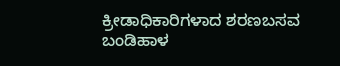ಕ್ರೀಡಾಧಿಕಾರಿಗಳಾದ ಶರಣಬಸವ ಬಂಡಿಹಾಳ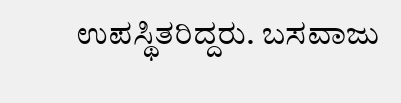ಉಪಸ್ಥಿತರಿದ್ದರು. ಬಸವಾಜು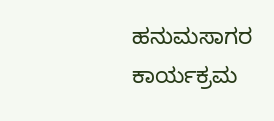ಹನುಮಸಾಗರ ಕಾರ್ಯಕ್ರಮ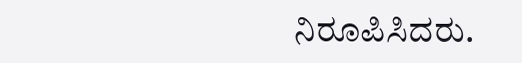ನಿರೂಪಿಸಿದರು.